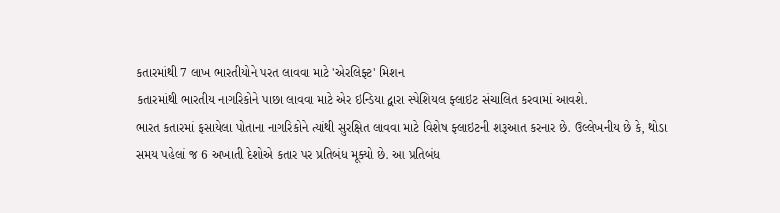કતારમાંથી 7 લાખ ભારતીયોને પરત લાવવા માટે 'એરલિફ્ટ' મિશન
કતારમાંથી ભારતીય નાગરિકોને પાછા લાવવા માટે એર ઇન્ડિયા દ્વારા સ્પેશિયલ ફ્લાઇટ સંચાલિત કરવામાં આવશે.
ભારત કતારમાં ફસાયેલા પોતાના નાગરિકોને ત્યાંથી સુરક્ષિત લાવવા માટે વિશેષ ફ્લાઇટની શરૂઆત કરનાર છે. ઉલ્લેખનીય છે કે, થોડા સમય પહેલાં જ 6 અખાતી દેશોએ કતાર પર પ્રતિબંધ મૂક્યો છે. આ પ્રતિબંધ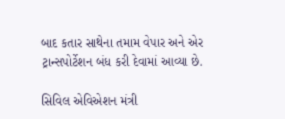બાદ કતાર સાથેના તમામ વેપાર અને એર ટ્રાન્સપોર્ટેશન બંધ કરી દેવામાં આવ્યા છે.

સિવિલ એવિએશન મંત્રી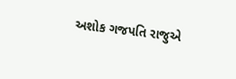અશોક ગજપતિ રાજુએ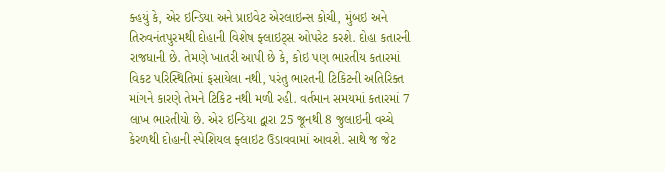ક્હયું કે, એર ઇન્ડિયા અને પ્રાઇવેટ એરલાઇન્સ કોચી, મુંબઇ અને તિરુવનંતપુરમથી દોહાની વિશેષ ફ્લાઇટ્સ ઓપરેટ કરશે. દોહા કતારની રાજધાની છે. તેમણે ખાતરી આપી છે કે, કોઇ પણ ભારતીય કતારમાં વિકટ પરિસ્થિતિમાં ફસાયેલા નથી, પરંતુ ભારતની ટિકિટની અતિરિક્ત માંગને કારણે તેમને ટિકિટ નથી મળી રહી. વર્તમાન સમયમાં કતારમાં 7 લાખ ભારતીયો છે. એર ઇન્ડિયા દ્વારા 25 જૂનથી 8 જુલાઇની વચ્ચે કેરળથી દોહાની સ્પેશિયલ ફ્લાઇટ ઉડાવવામાં આવશે. સાથે જ જેટ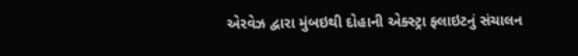એરવેઝ દ્વારા મુંબઇથી દોહાની એક્સ્ટ્રા ફ્લાઇટનું સંચાલન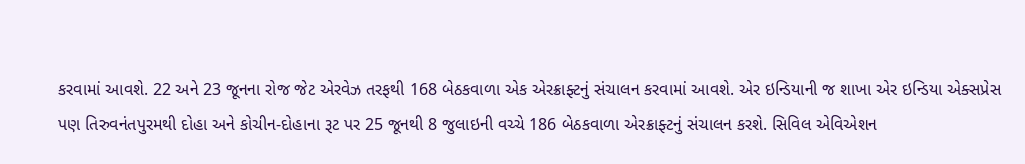કરવામાં આવશે. 22 અને 23 જૂનના રોજ જેટ એરવેઝ તરફથી 168 બેઠકવાળા એક એરક્રાફ્ટનું સંચાલન કરવામાં આવશે. એર ઇન્ડિયાની જ શાખા એર ઇન્ડિયા એક્સપ્રેસ પણ તિરુવનંતપુરમથી દોહા અને કોચીન-દોહાના રૂટ પર 25 જૂનથી 8 જુલાઇની વચ્ચે 186 બેઠકવાળા એરક્રાફ્ટનું સંચાલન કરશે. સિવિલ એવિએશન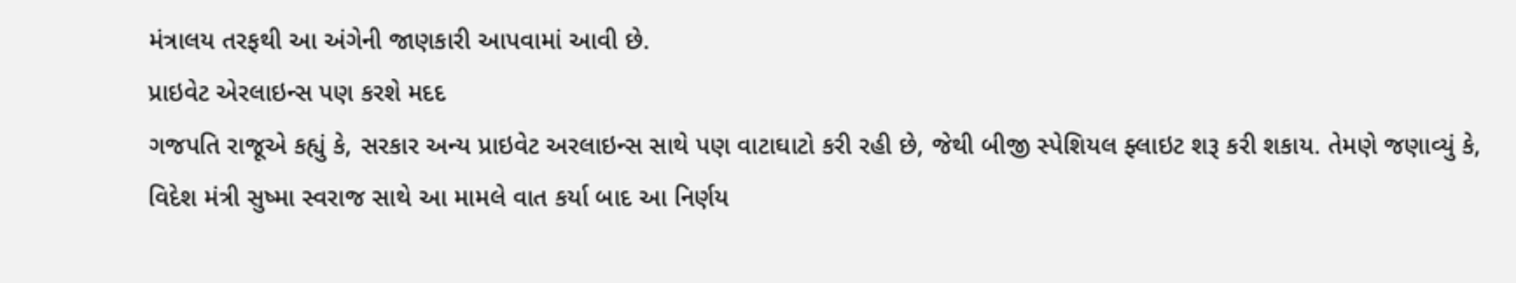મંત્રાલય તરફથી આ અંગેની જાણકારી આપવામાં આવી છે.
પ્રાઇવેટ એરલાઇન્સ પણ કરશે મદદ
ગજપતિ રાજૂએ કહ્યું કે, સરકાર અન્ય પ્રાઇવેટ અરલાઇન્સ સાથે પણ વાટાઘાટો કરી રહી છે, જેથી બીજી સ્પેશિયલ ફ્લાઇટ શરૂ કરી શકાય. તેમણે જણાવ્યું કે, વિદેશ મંત્રી સુષ્મા સ્વરાજ સાથે આ મામલે વાત કર્યા બાદ આ નિર્ણય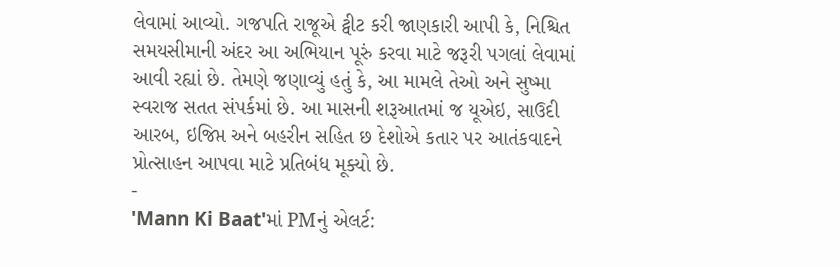લેવામાં આવ્યો. ગજપતિ રાજૂએ ટ્વીટ કરી જાણકારી આપી કે, નિશ્ચિત સમયસીમાની અંદર આ અભિયાન પૂરું કરવા માટે જરૂરી પગલાં લેવામાં આવી રહ્યાં છે. તેમણે જણાવ્યું હતું કે, આ મામલે તેઓ અને સુષ્મા સ્વરાજ સતત સંપર્કમાં છે. આ માસની શરૂઆતમાં જ યૂએઇ, સાઉદી આરબ, ઇજિપ્ત અને બહરીન સહિત છ દેશોએ કતાર પર આતંકવાદને પ્રોત્સાહન આપવા માટે પ્રતિબંધ મૂક્યો છે.
-
'Mann Ki Baat'માં PMનું એલર્ટ: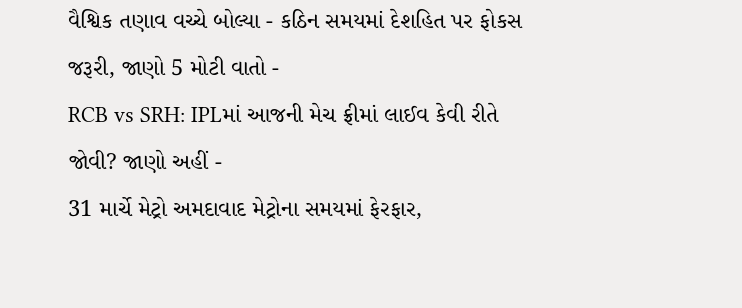વૈશ્વિક તણાવ વચ્ચે બોલ્યા - કઠિન સમયમાં દેશહિત પર ફોકસ જરૂરી, જાણો 5 મોટી વાતો -
RCB vs SRH: IPLમાં આજની મેચ ફ્રીમાં લાઈવ કેવી રીતે જોવી? જાણો અહીં -
31 માર્ચે મેટ્રો અમદાવાદ મેટ્રોના સમયમાં ફેરફાર,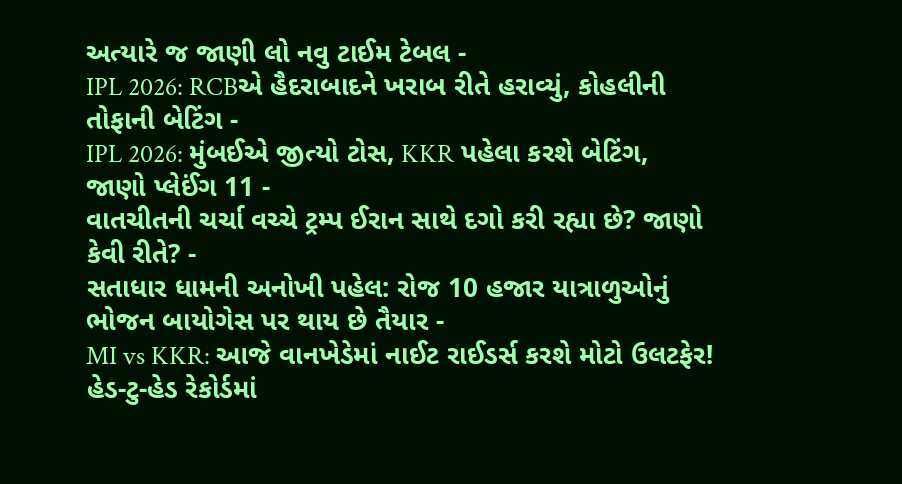અત્યારે જ જાણી લો નવુ ટાઈમ ટેબલ -
IPL 2026: RCBએ હૈદરાબાદને ખરાબ રીતે હરાવ્યું, કોહલીની તોફાની બેટિંગ -
IPL 2026: મુંબઈએ જીત્યો ટોસ, KKR પહેલા કરશે બેટિંગ, જાણો પ્લેઈંગ 11 -
વાતચીતની ચર્ચા વચ્ચે ટ્રમ્પ ઈરાન સાથે દગો કરી રહ્યા છે? જાણો કેવી રીતે? -
સતાધાર ધામની અનોખી પહેલ: રોજ 10 હજાર યાત્રાળુઓનું ભોજન બાયોગેસ પર થાય છે તૈયાર -
MI vs KKR: આજે વાનખેડેમાં નાઈટ રાઈડર્સ કરશે મોટો ઉલટફેર! હેડ-ટુ-હેડ રેકોર્ડમાં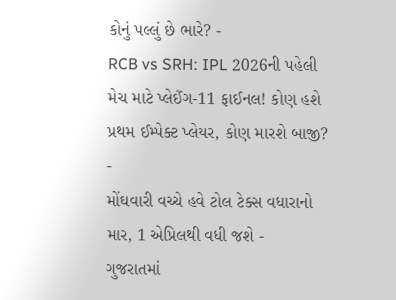કોનું પલ્લું છે ભારે? -
RCB vs SRH: IPL 2026ની પહેલી મેચ માટે પ્લેઈંગ-11 ફાઈનલ! કોણ હશે પ્રથમ ઈમ્પેક્ટ પ્લેયર, કોણ મારશે બાજી? -
મોંઘવારી વચ્ચે હવે ટોલ ટેક્સ વધારાનો માર, 1 એપ્રિલથી વધી જશે -
ગુજરાતમાં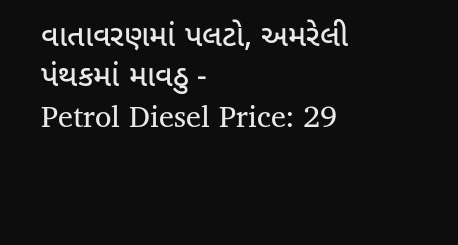વાતાવરણમાં પલટો, અમરેલી પંથકમાં માવઠુ -
Petrol Diesel Price: 29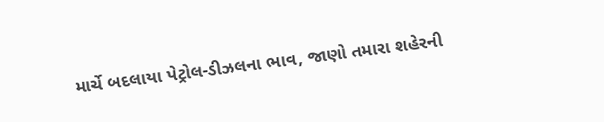માર્ચે બદલાયા પેટ્રોલ-ડીઝલના ભાવ, જાણો તમારા શહેરની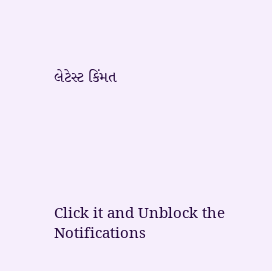લેટેસ્ટ કિંમત






Click it and Unblock the Notifications